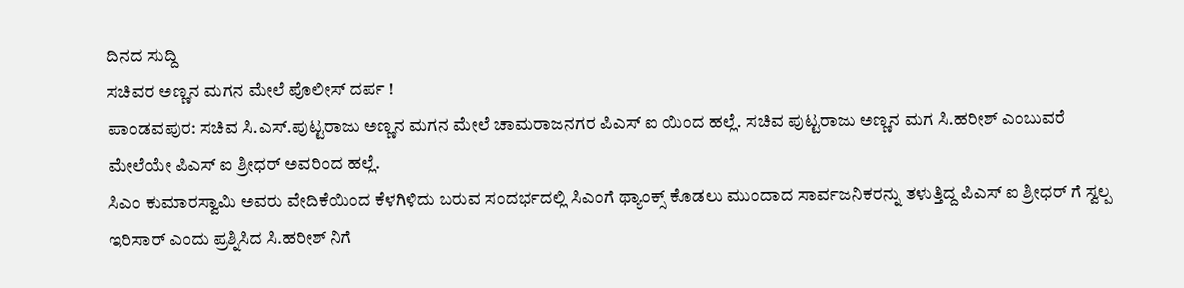ದಿನದ ಸುದ್ದಿ
ಸಚಿವರ ಅಣ್ಣನ ಮಗನ ಮೇಲೆ ಪೊಲೀಸ್ ದರ್ಪ !
ಪಾಂಡವಪುರ: ಸಚಿವ ಸಿ.ಎಸ್.ಪುಟ್ಟರಾಜು ಅಣ್ಣನ ಮಗನ ಮೇಲೆ ಚಾಮರಾಜನಗರ ಪಿಎಸ್ ಐ ಯಿಂದ ಹಲ್ಲೆ. ಸಚಿವ ಪುಟ್ಟರಾಜು ಅಣ್ಣನ ಮಗ ಸಿ.ಹರೀಶ್ ಎಂಬುವರೆ ಮೇಲೆಯೇ ಪಿಎಸ್ ಐ ಶ್ರೀಧರ್ ಅವರಿಂದ ಹಲ್ಲೆ.
ಸಿಎಂ ಕುಮಾರಸ್ವಾಮಿ ಅವರು ವೇದಿಕೆಯಿಂದ ಕೆಳಗಿಳಿದು ಬರುವ ಸಂದರ್ಭದಲ್ಲಿ ಸಿಎಂಗೆ ಥ್ಯಾಂಕ್ಸ್ ಕೊಡಲು ಮುಂದಾದ ಸಾರ್ವಜನಿಕರನ್ನು ತಳುತ್ತಿದ್ದ ಪಿಎಸ್ ಐ ಶ್ರೀಧರ್ ಗೆ ಸ್ವಲ್ಪ ಇರಿಸಾರ್ ಎಂದು ಪ್ರಶ್ನಿಸಿದ ಸಿ.ಹರೀಶ್ ನಿಗೆ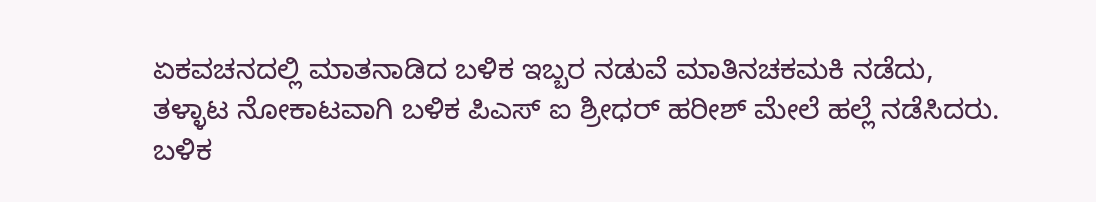ಏಕವಚನದಲ್ಲಿ ಮಾತನಾಡಿದ ಬಳಿಕ ಇಬ್ಬರ ನಡುವೆ ಮಾತಿನಚಕಮಕಿ ನಡೆದು, ತಳ್ಳಾಟ ನೋಕಾಟವಾಗಿ ಬಳಿಕ ಪಿಎಸ್ ಐ ಶ್ರೀಧರ್ ಹರೀಶ್ ಮೇಲೆ ಹಲ್ಲೆ ನಡೆಸಿದರು. ಬಳಿಕ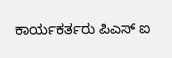ಕಾರ್ಯಕರ್ತರು ಪಿಎಸ್ ಐ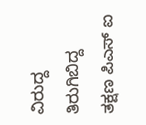ವಿರುದ್ದ ತಿರುಗಿಬಿದ್ದ ತಕ್ಷಣ ಪಿಎಸ್ ಐ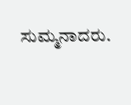ಸುಮ್ಮನಾದರು.